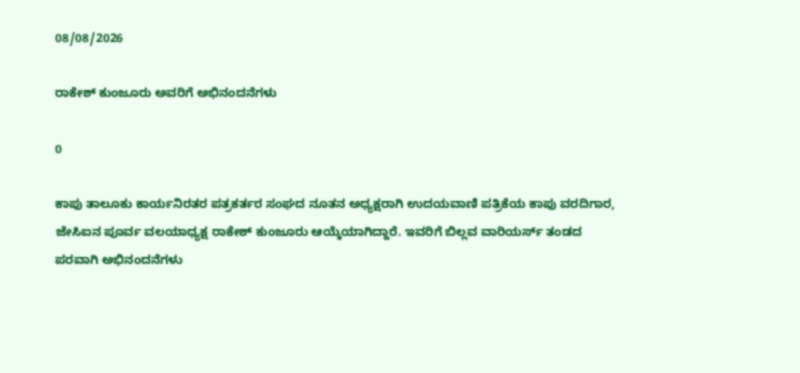08/08/2026

ರಾಕೇಶ್ ಕುಂಜೂರು ಅವರಿಗೆ ಅಭಿನಂದನೆಗಳು

0

ಕಾಪು ತಾಲೂಕು ಕಾರ್ಯನಿರತರ ಪತ್ರಕರ್ತರ ಸಂಘದ ನೂತನ ಅಧ್ಯಕ್ಷರಾಗಿ ಉದಯವಾಣಿ ಪತ್ರಿಕೆಯ ಕಾಪು ವರದಿಗಾರ, ಜೇಸಿಐನ ಪೂರ್ವ ವಲಯಾಧ್ಯಕ್ಷ ರಾಕೇಶ್ ಕುಂಜೂರು ಆಯ್ಕೆಯಾಗಿದ್ದಾರೆ. ಇವರಿಗೆ ಬಿಲ್ಲವ ವಾರಿಯರ್ಸ್ ತಂಡದ ಪರವಾಗಿ ಅಭಿನಂದನೆಗಳು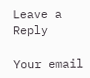Leave a Reply

Your email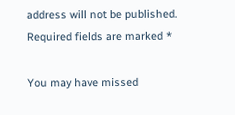address will not be published. Required fields are marked *

You may have missed